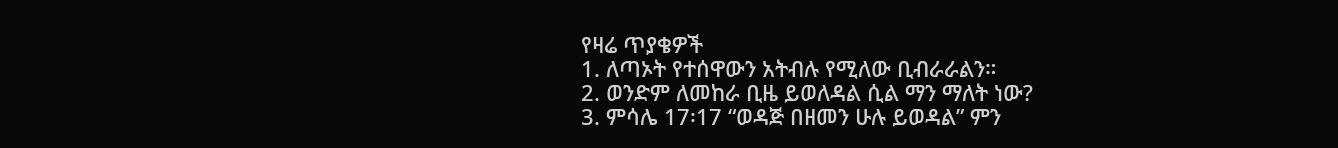የዛሬ ጥያቄዎች
1. ለጣኦት የተሰዋውን አትብሉ የሚለው ቢብራራልን።
2. ወንድም ለመከራ ቢዜ ይወለዳል ሲል ማን ማለት ነው?
3. ምሳሌ 17፡17 “ወዳጅ በዘመን ሁሉ ይወዳል” ምን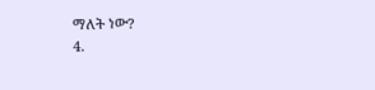ማለት ነው?
4.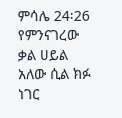ምሳሌ 24፡26 የምንናገረው ቃል ሀይል አለው ሲል ክፉ ነገር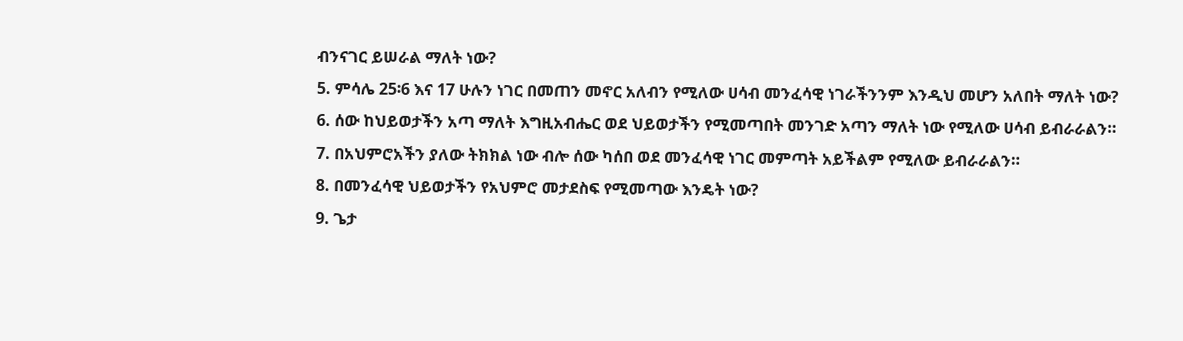ብንናገር ይሠራል ማለት ነው?
5. ምሳሌ 25፡6 እና 17 ሁሉን ነገር በመጠን መኖር አለብን የሚለው ሀሳብ መንፈሳዊ ነገራችንንም እንዲህ መሆን አለበት ማለት ነው?
6. ሰው ከህይወታችን አጣ ማለት እግዚአብሔር ወደ ህይወታችን የሚመጣበት መንገድ አጣን ማለት ነው የሚለው ሀሳብ ይብራራልን።
7. በአህምሮአችን ያለው ትክክል ነው ብሎ ሰው ካሰበ ወደ መንፈሳዊ ነገር መምጣት አይችልም የሚለው ይብራራልን።
8. በመንፈሳዊ ህይወታችን የአህምሮ መታደስፍ የሚመጣው እንዴት ነው?
9. ጌታ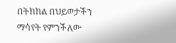በትክክል በህይወታችን ማሳየት የምንችለው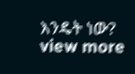እንዴት ነው?
view more